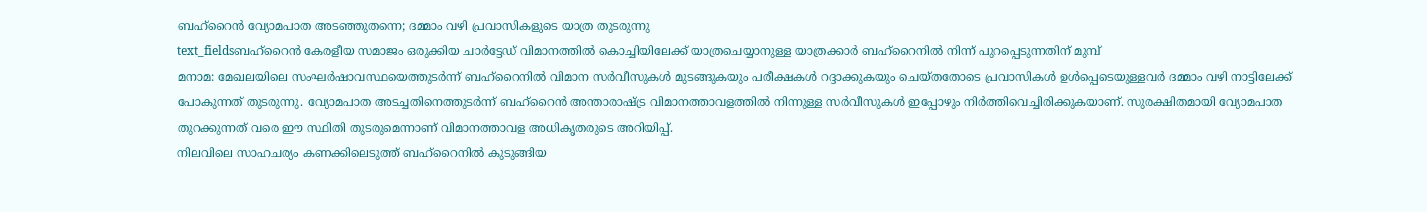ബഹ്റൈൻ വ്യോമപാത അടഞ്ഞുതന്നെ; ദമ്മാം വഴി പ്രവാസികളുടെ യാത്ര തുടരുന്നു
text_fieldsബഹ്റൈൻ കേരളീയ സമാജം ഒരുക്കിയ ചാർട്ടേഡ് വിമാനത്തിൽ കൊച്ചിയിലേക്ക് യാത്രചെയ്യാനുള്ള യാത്രക്കാർ ബഹ്റൈനിൽ നിന്ന് പുറപ്പെടുന്നതിന് മുമ്പ്
മനാമ: മേഖലയിലെ സംഘർഷാവസ്ഥയെത്തുടർന്ന് ബഹ്റൈനിൽ വിമാന സർവീസുകൾ മുടങ്ങുകയും പരീക്ഷകൾ റദ്ദാക്കുകയും ചെയ്തതോടെ പ്രവാസികൾ ഉൾപ്പെടെയുള്ളവർ ദമ്മാം വഴി നാട്ടിലേക്ക് പോകുന്നത് തുടരുന്നു. വ്യോമപാത അടച്ചതിനെത്തുടർന്ന് ബഹ്റൈൻ അന്താരാഷ്ട്ര വിമാനത്താവളത്തിൽ നിന്നുള്ള സർവീസുകൾ ഇപ്പോഴും നിർത്തിവെച്ചിരിക്കുകയാണ്. സുരക്ഷിതമായി വ്യോമപാത തുറക്കുന്നത് വരെ ഈ സ്ഥിതി തുടരുമെന്നാണ് വിമാനത്താവള അധികൃതരുടെ അറിയിപ്പ്.
നിലവിലെ സാഹചര്യം കണക്കിലെടുത്ത് ബഹ്റൈനിൽ കുടുങ്ങിയ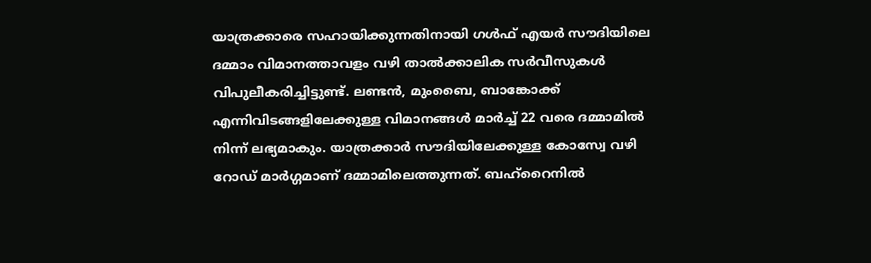യാത്രക്കാരെ സഹായിക്കുന്നതിനായി ഗൾഫ് എയർ സൗദിയിലെ ദമ്മാം വിമാനത്താവളം വഴി താൽക്കാലിക സർവീസുകൾ വിപുലീകരിച്ചിട്ടുണ്ട്. ലണ്ടൻ, മുംബൈ, ബാങ്കോക്ക് എന്നിവിടങ്ങളിലേക്കുള്ള വിമാനങ്ങൾ മാർച്ച് 22 വരെ ദമ്മാമിൽ നിന്ന് ലഭ്യമാകും. യാത്രക്കാർ സൗദിയിലേക്കുള്ള കോസ്വേ വഴി റോഡ് മാർഗ്ഗമാണ് ദമ്മാമിലെത്തുന്നത്. ബഹ്റൈനിൽ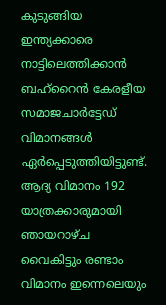കുടുങ്ങിയ ഇന്ത്യക്കാരെ നാട്ടിലെത്തിക്കാൻ ബഹ്റൈൻ കേരളീയ സമാജചാർട്ടേഡ് വിമാനങ്ങൾ ഏർപ്പെടുത്തിയിട്ടുണ്ട്. ആദ്യ വിമാനം 192 യാത്രക്കാരുമായി ഞായറാഴ്ച വൈകിട്ടും രണ്ടാം വിമാനം ഇന്നെലെയും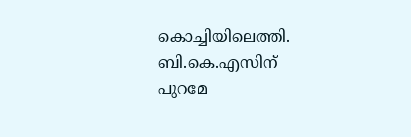കൊച്ചിയിലെത്തി.
ബി.കെ.എസിന് പുറമേ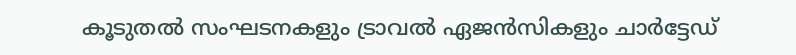കൂടുതൽ സംഘടനകളും ട്രാവൽ ഏജൻസികളും ചാർട്ടേഡ്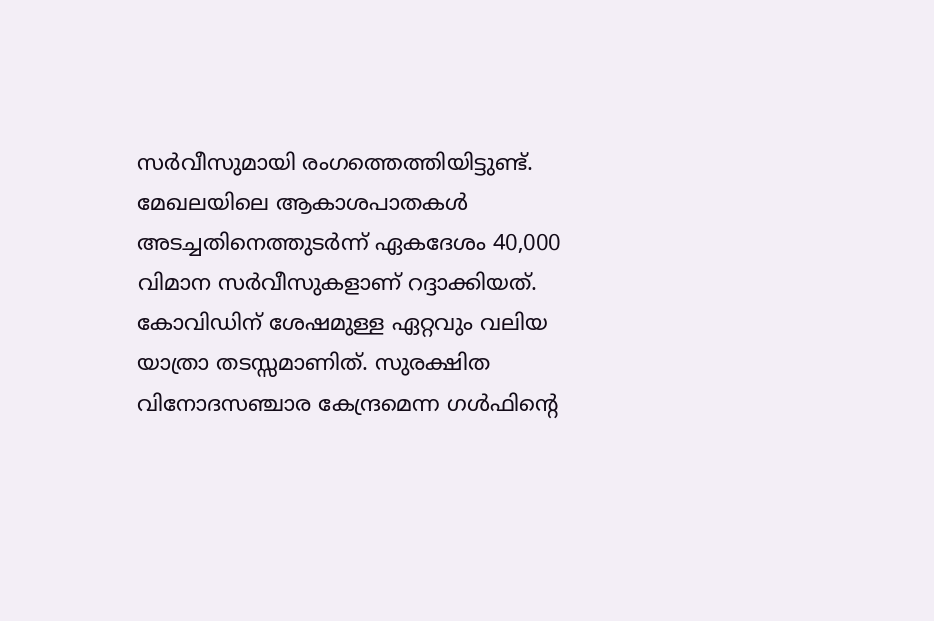സർവീസുമായി രംഗത്തെത്തിയിട്ടുണ്ട്. മേഖലയിലെ ആകാശപാതകൾ അടച്ചതിനെത്തുടർന്ന് ഏകദേശം 40,000 വിമാന സർവീസുകളാണ് റദ്ദാക്കിയത്. കോവിഡിന് ശേഷമുള്ള ഏറ്റവും വലിയ യാത്രാ തടസ്സമാണിത്. സുരക്ഷിത വിനോദസഞ്ചാര കേന്ദ്രമെന്ന ഗൾഫിന്റെ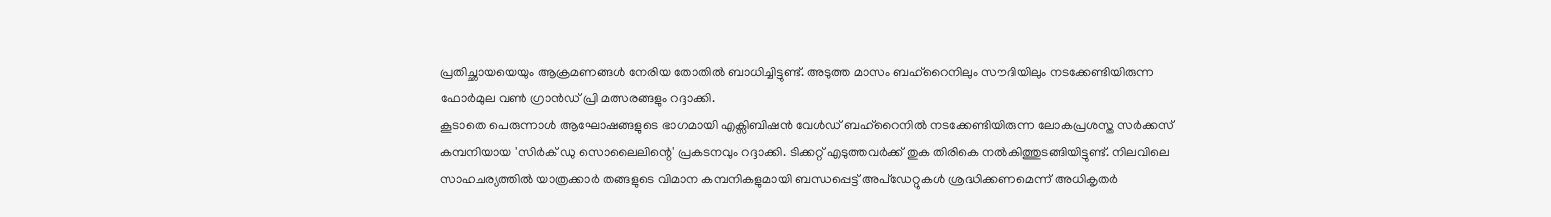പ്രതിച്ഛായയെയും ആക്രമണങ്ങൾ നേരിയ തോതിൽ ബാധിച്ചിട്ടുണ്ട്. അടുത്ത മാസം ബഹ്റൈനിലും സൗദിയിലും നടക്കേണ്ടിയിരുന്ന ഫോർമുല വൺ ഗ്രാൻഡ് പ്രി മത്സരങ്ങളും റദ്ദാക്കി.
കൂടാതെ പെരുന്നാൾ ആഘോഷങ്ങളുടെ ഭാഗമായി എക്സിബിഷൻ വേൾഡ് ബഹ്റൈനിൽ നടക്കേണ്ടിയിരുന്ന ലോകപ്രശസ്ത സർക്കസ് കമ്പനിയായ 'സിർക് ഡു സൊലൈലിന്റെ' പ്രകടനവും റദ്ദാക്കി. ടിക്കറ്റ് എടുത്തവർക്ക് തുക തിരികെ നൽകിത്തുടങ്ങിയിട്ടുണ്ട്. നിലവിലെ സാഹചര്യത്തിൽ യാത്രക്കാർ തങ്ങളുടെ വിമാന കമ്പനികളുമായി ബന്ധപ്പെട്ട് അപ്ഡേറ്റുകൾ ശ്രദ്ധിക്കണമെന്ന് അധികൃതർ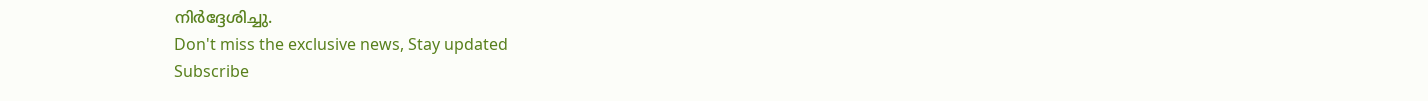നിർദ്ദേശിച്ചു.
Don't miss the exclusive news, Stay updated
Subscribe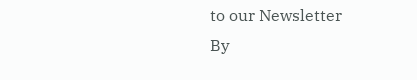to our Newsletter
By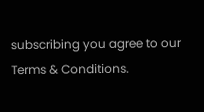subscribing you agree to our Terms & Conditions.